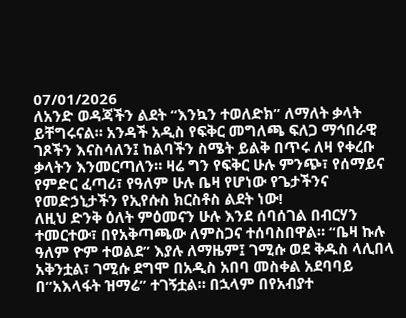07/01/2026
ለአንድ ወዳጃችን ልደት “እንኳን ተወለድክ” ለማለት ቃላት ይቸግሩናል። አንዳች አዲስ የፍቅር መግለጫ ፍለጋ ማኅበራዊ ገጾችን እናስሳለን፤ ከልባችን ስሜት ይልቅ በጥሩ ለዛ የቀረቡ ቃላትን እንመርጣለን። ዛሬ ግን የፍቅር ሁሉ ምንጭ፣ የሰማይና የምድር ፈጣሪ፣ የዓለም ሁሉ ቤዛ የሆነው የጌታችንና የመድኃኒታችን የኢየሱስ ክርስቶስ ልደት ነው!
ለዚህ ድንቅ ዕለት ምዕመናን ሁሉ እንደ ሰባሰገል በብርሃን ተመርተው፣ በየአቅጣጫው ለምስጋና ተሰባስበዋል። “ቤዛ ኩሉ ዓለም ዮም ተወልደ” እያሉ ለማዜም፤ ገሚሱ ወደ ቅዱስ ላሊበላ አቅንቷል፣ ገሚሱ ደግሞ በአዲስ አበባ መስቀል አደባባይ በ”አእላፋት ዝማሬ” ተገኝቷል። በኋላም በየአብያተ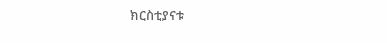ክርስቲያናቱ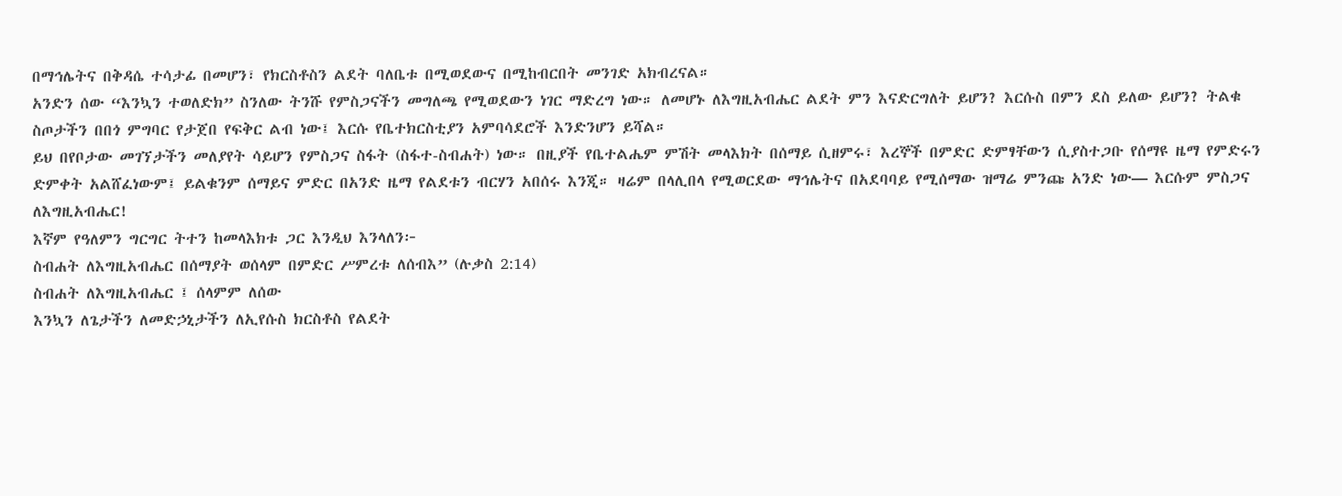በማኅሌትና በቅዳሴ ተሳታፊ በመሆን፣ የክርስቶስን ልደት ባለቤቱ በሚወደውና በሚከብርበት መንገድ አክብረናል።
አንድን ሰው “እንኳን ተወለድክ” ስንለው ትንሹ የምስጋናችን መግለጫ የሚወደውን ነገር ማድረግ ነው። ለመሆኑ ለእግዚአብሔር ልደት ምን እናድርግለት ይሆን? እርሱስ በምን ደስ ይለው ይሆን? ትልቁ ስጦታችን በበጎ ምግባር የታጀበ የፍቅር ልብ ነው፤ እርሱ የቤተክርስቲያን አምባሳደሮች እንድንሆን ይሻል።
ይህ በየቦታው መገኘታችን መለያየት ሳይሆን የምስጋና ስፋት (ስፋተ-ስብሐት) ነው። በዚያች የቤተልሔም ምሽት መላእክት በሰማይ ሲዘምሩ፣ እረኞች በምድር ድምፃቸውን ሲያስተጋቡ የሰማዩ ዜማ የምድሩን ድምቀት አልሸፈነውም፤ ይልቁንም ሰማይና ምድር በአንድ ዜማ የልደቱን ብርሃን አበሰሩ እንጂ። ዛሬም በላሊበላ የሚወርደው ማኅሌትና በአደባባይ የሚሰማው ዝማሬ ምንጩ አንድ ነው— እርሱም ምስጋና ለእግዚአብሔር!
እኛም የዓለምን ግርግር ትተን ከመላእክቱ ጋር እንዲህ እንላለን፦
ስብሐት ለእግዚአብሔር በሰማያት ወሰላም በምድር ሥምረቱ ለሰብእ” (ሉቃስ 2:14)
ስብሐት ለእግዚአብሔር ፤ ሰላምም ለሰው
እንኳን ለጌታችን ለመድኃኒታችን ለኢየሱስ ክርስቶስ የልደት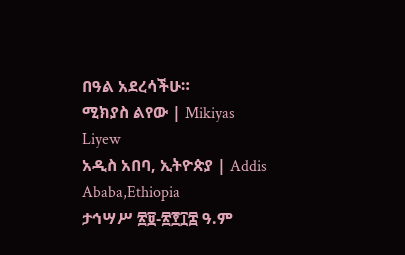በዓል አደረሳችሁ።
ሚክያስ ልየው | Mikiyas Liyew
አዲስ አበባ, ኢትዮጵያ | Addis Ababa,Ethiopia
ታኅሣሥ ፳፱-፳፻፲፰ ዓ.ም